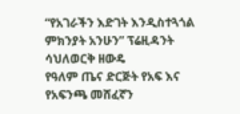“የአገራችን እድገት እንዲስተጓጎል ምክንያት አንሁን” ፕሬዚዳንት ሳህለወርቅ ዘውዴ
የዓለም ጤና ድርጅት የአፍ እና የአፍንጫ መሸፈኛን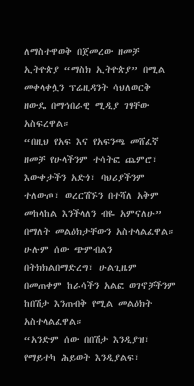ለማስተዋወቅ በጀመረው ዘመቻ ኢትዮጵያ “ማስክ ኢትዮጵያ” በሚል መቀላቀሏን ፕሬዚዳንት ሳህለወርቅ ዘውዴ በማኅበራዊ ሚዲያ ገፃቸው አስፍረዋል።
“በዚህ የአፍ እና የአፍንጫ መሸፈኛ ዘመቻ የሁላችንም ተሳትፎ ጨምሮ፣ እውቀታችን አድጎ፣ ባህሪያችንም ተለውጦ፣ ወረርሽኙን በተሻለ አቅም መከላከል እንችላለን ብዬ አምናለሁ” በማለት መልዕክታቸውን አስተላልፈዋል።
ሁሉም ሰው ጭምብልን በትክክልበማድረግ፣ ሁልጊዜም በመጠቀም ከራሳችን አልፎ ወገኖቻችንም ከበሽታ እንጠብቅ የሚል መልዕክት አስተላልፈዋል።
“አንድም ሰው በበሽታ እንዲያዝ፣ የማይተካ ሕይወት እንዲያልፍ፣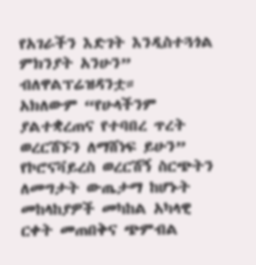የአገራችን እድገት እንዲስተጓጎል ምክንያት አንሁን” ብለዋልፕሬዝዳንቷ።
አክለውም “የሁላችንም ያልተቋረጠና የተባበረ ጥረት ወረርሽኙን ለማሸነፍ ይሁን”
የኮሮናቫይረስ ወረርሽኝ ስርጭትን ለመግታት ውጤታማ ከሆኑት መከላከያዎች መካከል አካላዊ ርቀት መጠበቅና ጭምብል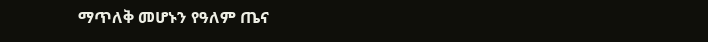ማጥለቅ መሆኑን የዓለም ጤና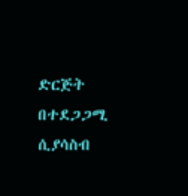ድርጅት በተደጋጋሚ ሲያሳስብ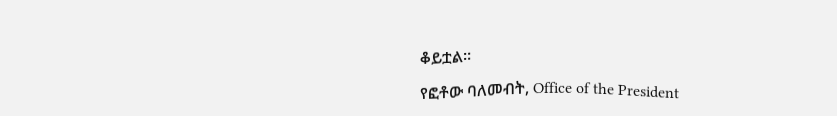ቆይቷል።

የፎቶው ባለመብት, Office of the President